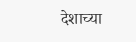देशाच्या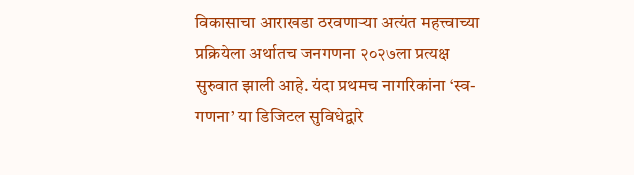विकासाचा आराखडा ठरवणाऱ्या अत्यंत महत्त्वाच्या प्रक्रियेला अर्थातच जनगणना २०२७ला प्रत्यक्ष सुरुवात झाली आहे. यंदा प्रथमच नागरिकांना ‘स्व-गणना’ या डिजिटल सुविधेद्वारे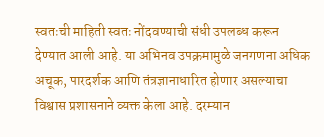स्वतःची माहिती स्वतः नोंदवण्याची संधी उपलब्ध करून देण्यात आली आहे. या अभिनव उपक्रमामुळे जनगणना अधिक अचूक, पारदर्शक आणि तंत्रज्ञानाधारित होणार असल्याचा विश्वास प्रशासनाने व्यक्त केला आहे. दरम्यान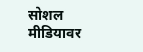सोशल मीडियावर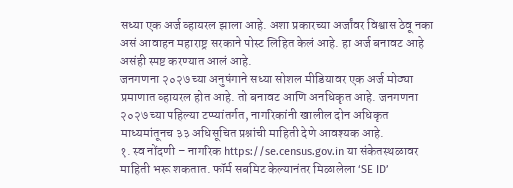सध्या एक अर्ज व्हायरल झाला आहे. अशा प्रकारच्या अर्जांवर विश्वास ठेवू नका असं आवाहन महाराष्ट्र सरकाने पोस्ट लिहित केलं आहे. हा अर्ज बनावट आहे असंही स्पष्ट करण्यात आलं आहे.
जनगणना २०२७ च्या अनुषंगाने सध्या सोशल मीडियावर एक अर्ज मोठ्या प्रमाणात व्हायरल होत आहे. तो बनावट आणि अनधिकृत आहे. जनगणना २०२७ च्या पहिल्या टप्प्यांतर्गत, नागरिकांनी खालील दोन अधिकृत माध्यमांतूनच ३३ अधिसूचित प्रश्नांची माहिती देणे आवश्यक आहे.
१. स्व नोंदणी – नागरिक https://se.census.gov.in या संकेतस्थळावर माहिती भरू शकतात. फॉर्म सबमिट केल्यानंतर मिळालेला ‘SE ID’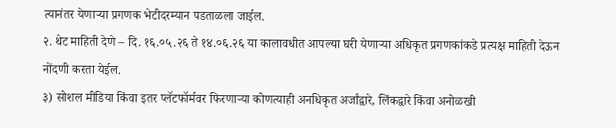त्यानंतर येणाऱ्या प्रगणक भेटीदरम्यान पडताळला जाईल.
२. थेट माहिती देणे – दि. १६.०५.२६ ते १४.०६.२६ या कालावधीत आपल्या घरी येणाऱ्या अधिकृत प्रगणकांकडे प्रत्यक्ष माहिती देऊन नोंदणी करता येईल.
३) सोशल मीडिया किंवा इतर प्लॅटफॉर्मवर फिरणाऱ्या कोणत्याही अनधिकृत अर्जांद्वारे, लिंकद्वारे किंवा अनोळखी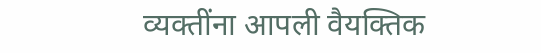व्यक्तींना आपली वैयक्तिक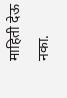माहिती देऊ नका.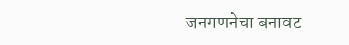जनगणनेचा बनावट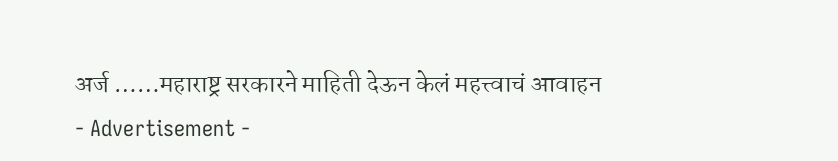अर्ज ……महाराष्ट्र सरकारने माहिती देऊन केलं महत्त्वाचं आवाहन
- Advertisement -